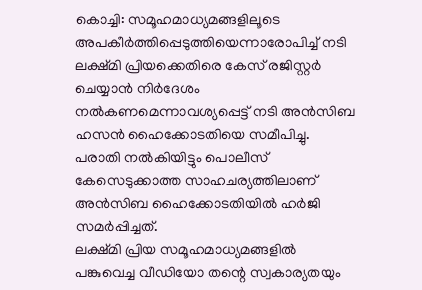കൊച്ചി: സമൂഹമാധ്യമങ്ങളിലൂടെ അപകീർത്തിപ്പെടുത്തിയെന്നാരോപിച്ച് നടി ലക്ഷ്മി പ്രിയക്കെതിരെ കേസ് രജിസ്റ്റർ ചെയ്യാൻ നിർദേശം നൽകണമെന്നാവശ്യപ്പെട്ട് നടി അൻസിബ ഹസൻ ഹൈക്കോടതിയെ സമീപിച്ചു. പരാതി നൽകിയിട്ടും പൊലീസ് കേസെടുക്കാത്ത സാഹചര്യത്തിലാണ് അൻസിബ ഹൈക്കോടതിയിൽ ഹർജി സമർപ്പിച്ചത്.
ലക്ഷ്മി പ്രിയ സമൂഹമാധ്യമങ്ങളിൽ പങ്കുവെച്ച വീഡിയോ തന്റെ സ്വകാര്യതയും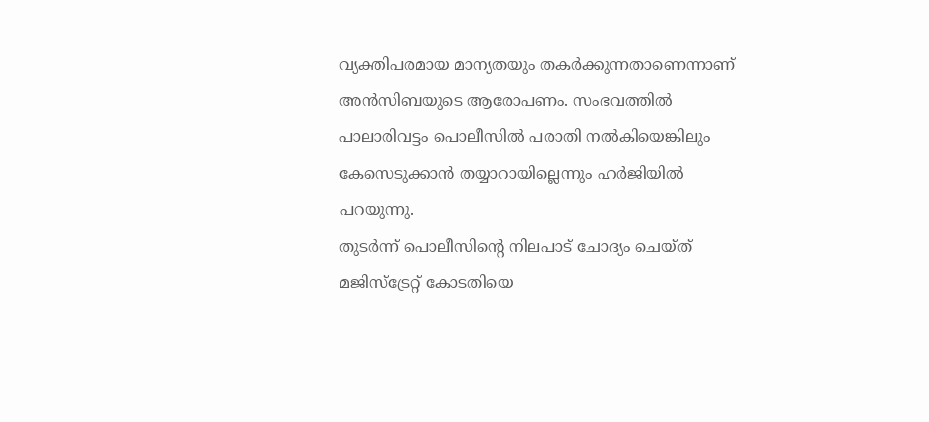വ്യക്തിപരമായ മാന്യതയും തകർക്കുന്നതാണെന്നാണ് അൻസിബയുടെ ആരോപണം. സംഭവത്തിൽ പാലാരിവട്ടം പൊലീസിൽ പരാതി നൽകിയെങ്കിലും കേസെടുക്കാൻ തയ്യാറായില്ലെന്നും ഹർജിയിൽ പറയുന്നു.
തുടർന്ന് പൊലീസിന്റെ നിലപാട് ചോദ്യം ചെയ്ത് മജിസ്ട്രേറ്റ് കോടതിയെ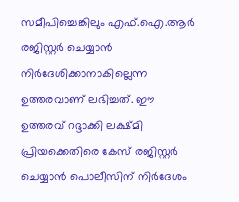സമീപിച്ചെങ്കിലും എഫ്.ഐ.ആർ രജിസ്റ്റർ ചെയ്യാൻ നിർദേശിക്കാനാകില്ലെന്ന ഉത്തരവാണ് ലഭിച്ചത്. ഈ ഉത്തരവ് റദ്ദാക്കി ലക്ഷ്മി പ്രിയക്കെതിരെ കേസ് രജിസ്റ്റർ ചെയ്യാൻ പൊലീസിന് നിർദേശം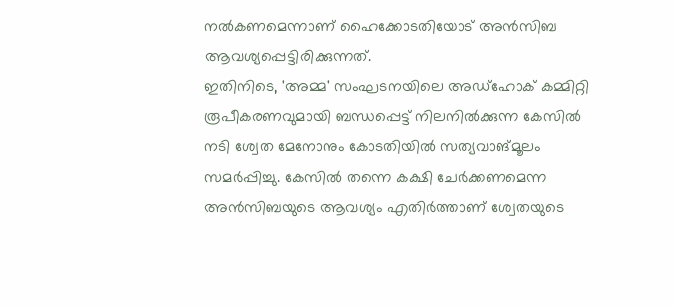നൽകണമെന്നാണ് ഹൈക്കോടതിയോട് അൻസിബ ആവശ്യപ്പെട്ടിരിക്കുന്നത്.
ഇതിനിടെ, 'അമ്മ' സംഘടനയിലെ അഡ്ഹോക് കമ്മിറ്റി രൂപീകരണവുമായി ബന്ധപ്പെട്ട് നിലനിൽക്കുന്ന കേസിൽ നടി ശ്വേത മേനോനും കോടതിയിൽ സത്യവാങ്മൂലം സമർപ്പിച്ചു. കേസിൽ തന്നെ കക്ഷി ചേർക്കണമെന്ന അൻസിബയുടെ ആവശ്യം എതിർത്താണ് ശ്വേതയുടെ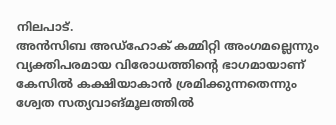നിലപാട്.
അൻസിബ അഡ്ഹോക് കമ്മിറ്റി അംഗമല്ലെന്നും വ്യക്തിപരമായ വിരോധത്തിന്റെ ഭാഗമായാണ് കേസിൽ കക്ഷിയാകാൻ ശ്രമിക്കുന്നതെന്നും ശ്വേത സത്യവാങ്മൂലത്തിൽ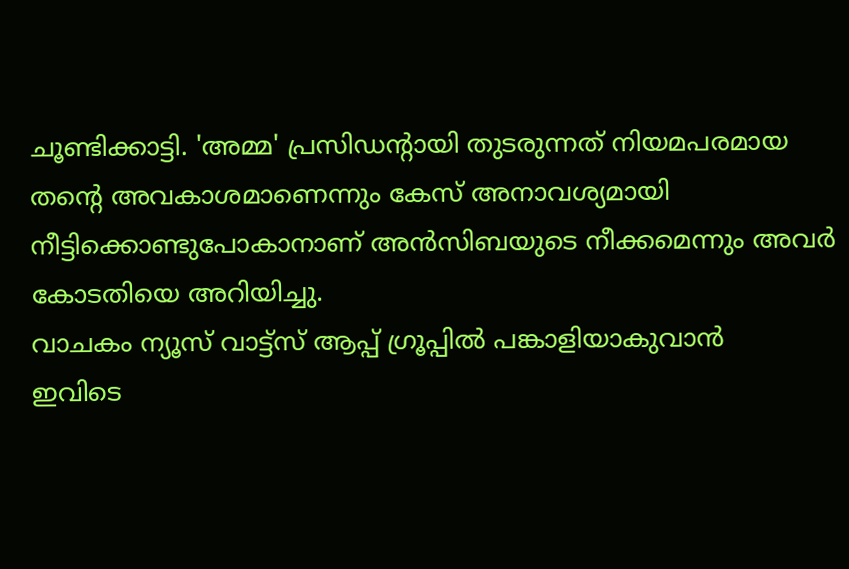ചൂണ്ടിക്കാട്ടി. 'അമ്മ' പ്രസിഡന്റായി തുടരുന്നത് നിയമപരമായ തന്റെ അവകാശമാണെന്നും കേസ് അനാവശ്യമായി നീട്ടിക്കൊണ്ടുപോകാനാണ് അൻസിബയുടെ നീക്കമെന്നും അവർ കോടതിയെ അറിയിച്ചു.
വാചകം ന്യൂസ് വാട്ട്സ് ആപ്പ് ഗ്രൂപ്പിൽ പങ്കാളിയാകുവാൻ
ഇവിടെ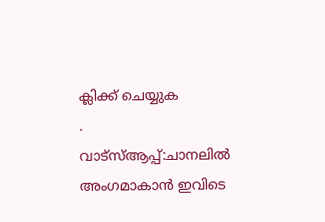ക്ലിക്ക് ചെയ്യുക
.
വാട്സ്ആപ്പ്:ചാനലിൽ അംഗമാകാൻ ഇവിടെ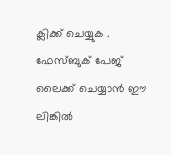ക്ലിക്ക് ചെയ്യുക .
ഫേസ്ബുക് പേജ് ലൈക്ക് ചെയ്യാൻ ഈ ലിങ്കിൽ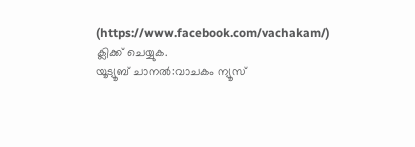(https://www.facebook.com/vachakam/) ക്ലിക്ക് ചെയ്യുക.
യൂട്യൂബ് ചാനൽ:വാചകം ന്യൂസ്